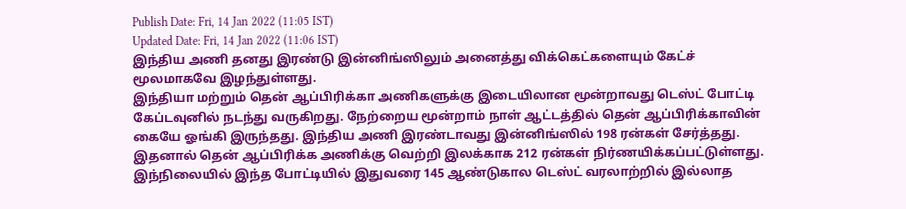Publish Date: Fri, 14 Jan 2022 (11:05 IST)
Updated Date: Fri, 14 Jan 2022 (11:06 IST)
இந்திய அணி தனது இரண்டு இன்னிங்ஸிலும் அனைத்து விக்கெட்களையும் கேட்ச் மூலமாகவே இழந்துள்ளது.
இந்தியா மற்றும் தென் ஆப்பிரிக்கா அணிகளுக்கு இடையிலான மூன்றாவது டெஸ்ட் போட்டி கேப்டவுனில் நடந்து வருகிறது. நேற்றைய மூன்றாம் நாள் ஆட்டத்தில் தென் ஆப்பிரிக்காவின் கையே ஓங்கி இருந்தது. இந்திய அணி இரண்டாவது இன்னிங்ஸில் 198 ரன்கள் சேர்த்தது. இதனால் தென் ஆப்பிரிக்க அணிக்கு வெற்றி இலக்காக 212 ரன்கள் நிர்ணயிக்கப்பட்டுள்ளது.
இந்நிலையில் இந்த போட்டியில் இதுவரை 145 ஆண்டுகால டெஸ்ட் வரலாற்றில் இல்லாத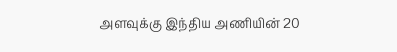அளவுக்கு இந்திய அணியின் 20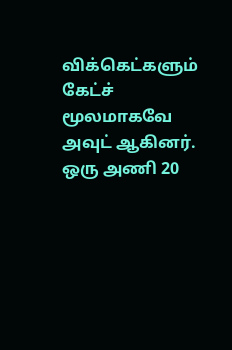விக்கெட்களும் கேட்ச் மூலமாகவே அவுட் ஆகினர். ஒரு அணி 20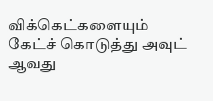விக்கெட்களையும் கேட்ச் கொடுத்து அவுட் ஆவது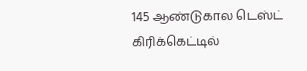145 ஆண்டுகால டெஸ்ட் கிரிக்கெட்டில்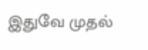இதுவே முதல்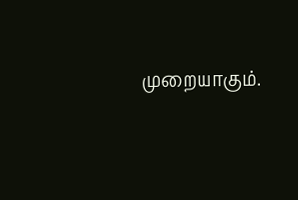முறையாகும்.